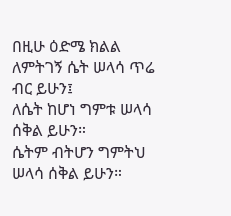በዚሁ ዕድሜ ክልል ለምትገኝ ሴት ሠላሳ ጥሬ ብር ይሁን፤
ለሴት ከሆነ ግምቱ ሠላሳ ሰቅል ይሁን።
ሴትም ብትሆን ግምትህ ሠላሳ ሰቅል ይሁን።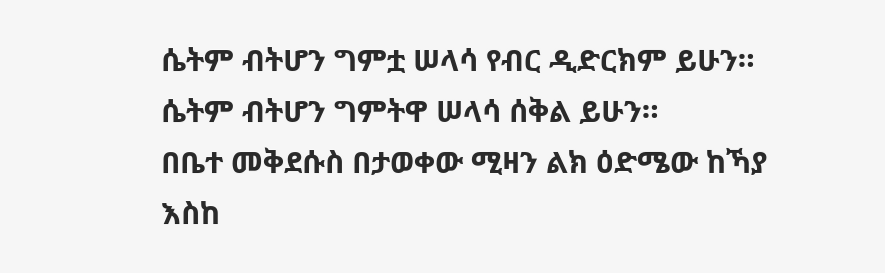ሴትም ብትሆን ግምቷ ሠላሳ የብር ዲድርክም ይሁን።
ሴትም ብትሆን ግምትዋ ሠላሳ ሰቅል ይሁን።
በቤተ መቅደሱስ በታወቀው ሚዛን ልክ ዕድሜው ከኻያ እስከ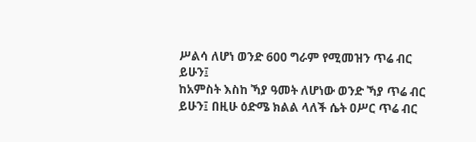ሥልሳ ለሆነ ወንድ 600 ግራም የሚመዝን ጥሬ ብር ይሁን፤
ከአምስት እስከ ኻያ ዓመት ለሆነው ወንድ ኻያ ጥሬ ብር ይሁን፤ በዚሁ ዕድሜ ክልል ላለች ሴት ዐሥር ጥሬ ብር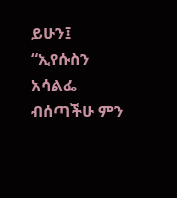ይሁን፤
“ኢየሱስን አሳልፌ ብሰጣችሁ ምን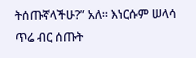ትሰጡኛላችሁ?” አለ። እነርሱም ሠላሳ ጥሬ ብር ሰጡት